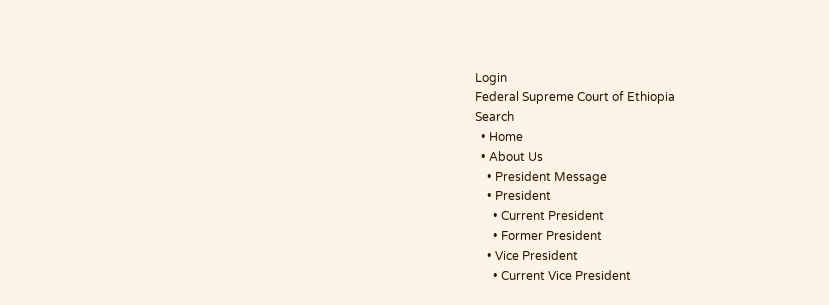Login
Federal Supreme Court of Ethiopia
Search
  • Home
  • About Us
    • President Message
    • President
      • Current President
      • Former President
    • Vice President
      • Current Vice President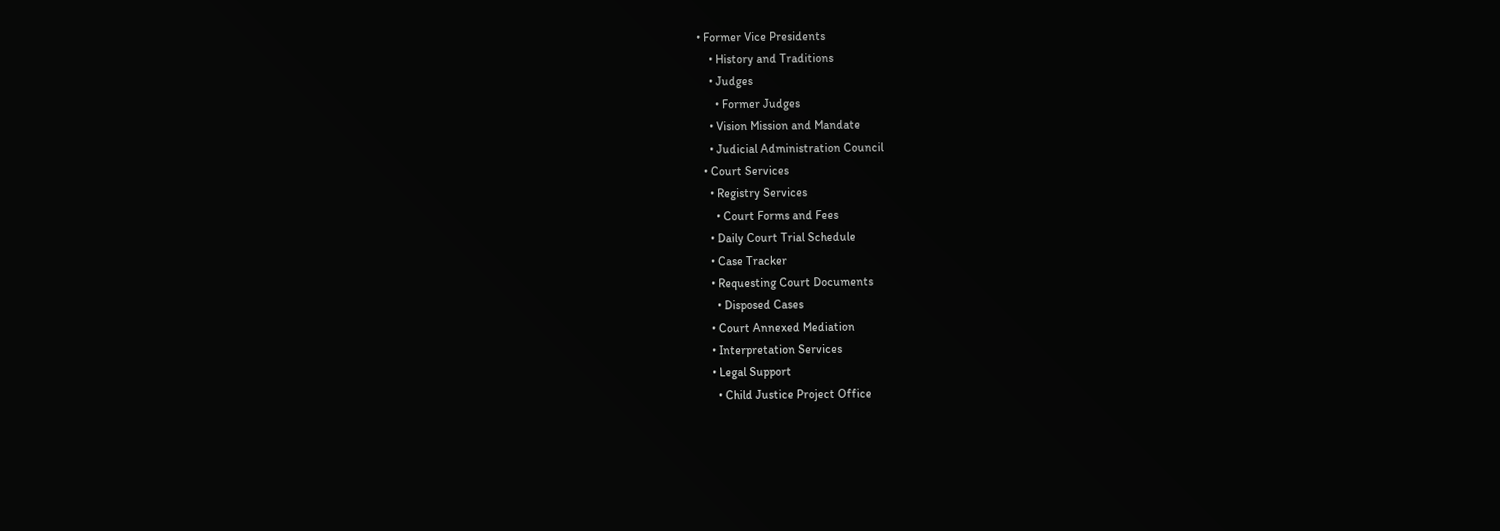• Former Vice Presidents
    • History and Traditions
    • Judges
      • Former Judges
    • Vision Mission and Mandate
    • Judicial Administration Council
  • Court Services
    • Registry Services
      • Court Forms and Fees
    • Daily Court Trial Schedule
    • Case Tracker
    • Requesting Court Documents
      • Disposed Cases
    • Court Annexed Mediation
    • Interpretation Services
    • Legal Support
      • Child Justice Project Office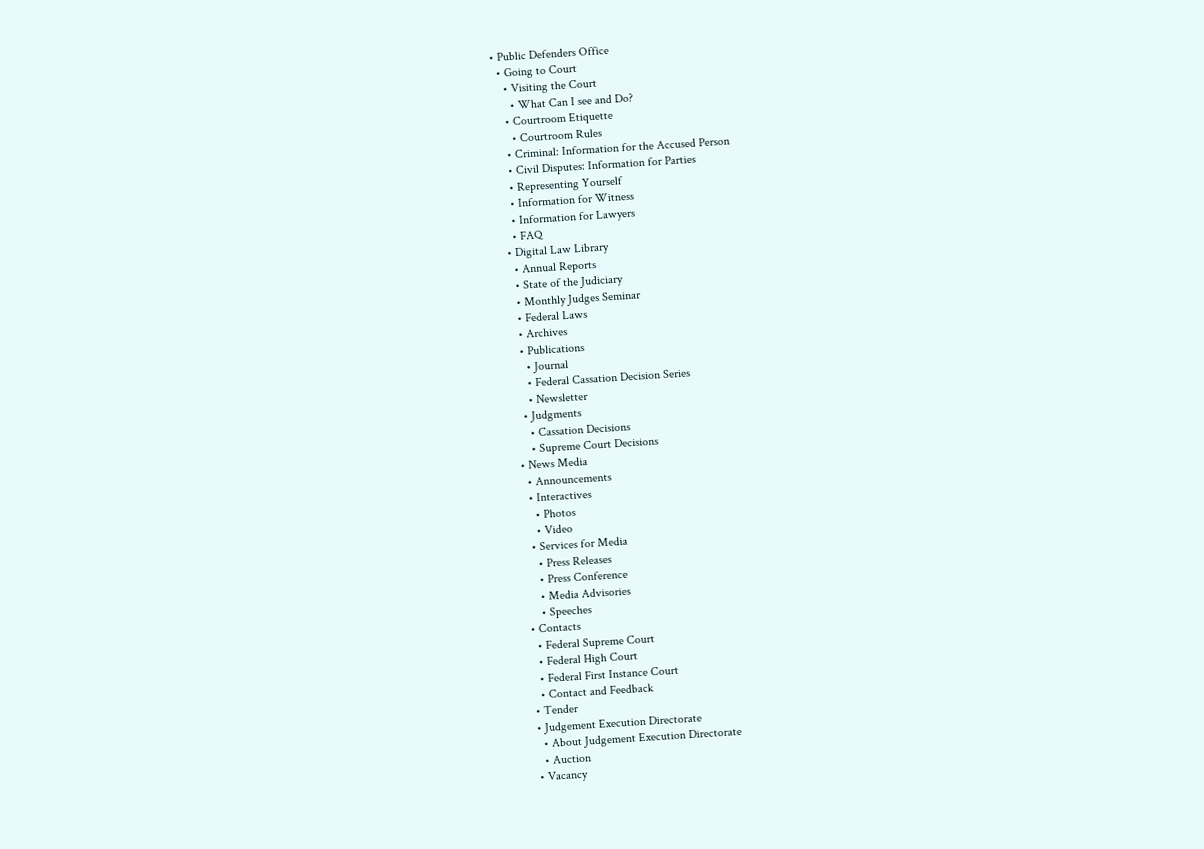• Public Defenders Office
  • Going to Court
    • Visiting the Court
      • What Can I see and Do?
    • Courtroom Etiquette
      • Courtroom Rules
    • Criminal: Information for the Accused Person
    • Civil Disputes: Information for Parties
    • Representing Yourself
    • Information for Witness
    • Information for Lawyers
    • FAQ
  • Digital Law Library
    • Annual Reports
    • State of the Judiciary
    • Monthly Judges Seminar
    • Federal Laws
    • Archives
    • Publications
      • Journal
      • Federal Cassation Decision Series
      • Newsletter
    • Judgments
      • Cassation Decisions
      • Supreme Court Decisions
  • News Media
    • Announcements
    • Interactives
      • Photos
      • Video
    • Services for Media
      • Press Releases
      • Press Conference
      • Media Advisories
      • Speeches
  • Contacts
    • Federal Supreme Court
    • Federal High Court
    • Federal First Instance Court
    • Contact and Feedback
  • Tender
  • Judgement Execution Directorate
    • About Judgement Execution Directorate
    • Auction
  • Vacancy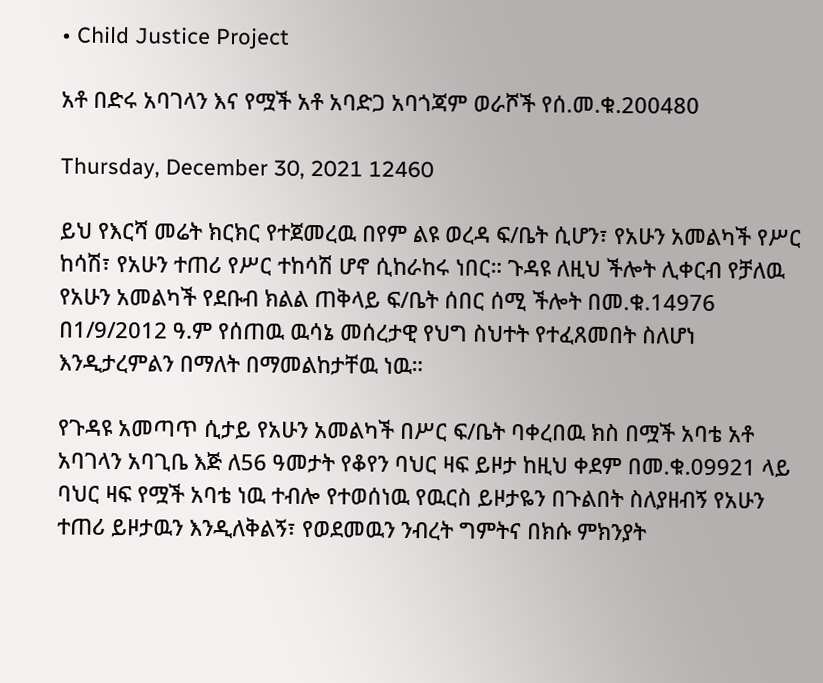• Child Justice Project

አቶ በድሩ አባገላን እና የሟች አቶ አባድጋ አባጎጃም ወራሾች የሰ.መ.ቁ.200480

Thursday, December 30, 2021 12460

ይህ የእርሻ መሬት ክርክር የተጀመረዉ በየም ልዩ ወረዳ ፍ/ቤት ሲሆን፣ የአሁን አመልካች የሥር ከሳሽ፣ የአሁን ተጠሪ የሥር ተከሳሽ ሆኖ ሲከራከሩ ነበር። ጉዳዩ ለዚህ ችሎት ሊቀርብ የቻለዉ የአሁን አመልካች የደቡብ ክልል ጠቅላይ ፍ/ቤት ሰበር ሰሚ ችሎት በመ.ቁ.14976 በ1/9/2012 ዓ.ም የሰጠዉ ዉሳኔ መሰረታዊ የህግ ስህተት የተፈጸመበት ስለሆነ እንዲታረምልን በማለት በማመልከታቸዉ ነዉ።

የጉዳዩ አመጣጥ ሲታይ የአሁን አመልካች በሥር ፍ/ቤት ባቀረበዉ ክስ በሟች አባቴ አቶ አባገላን አባጊቤ እጅ ለ56 ዓመታት የቆየን ባህር ዛፍ ይዞታ ከዚህ ቀደም በመ.ቁ.09921 ላይ ባህር ዛፍ የሟች አባቴ ነዉ ተብሎ የተወሰነዉ የዉርስ ይዞታዬን በጉልበት ስለያዘብኝ የአሁን ተጠሪ ይዞታዉን እንዲለቅልኝ፣ የወደመዉን ንብረት ግምትና በክሱ ምክንያት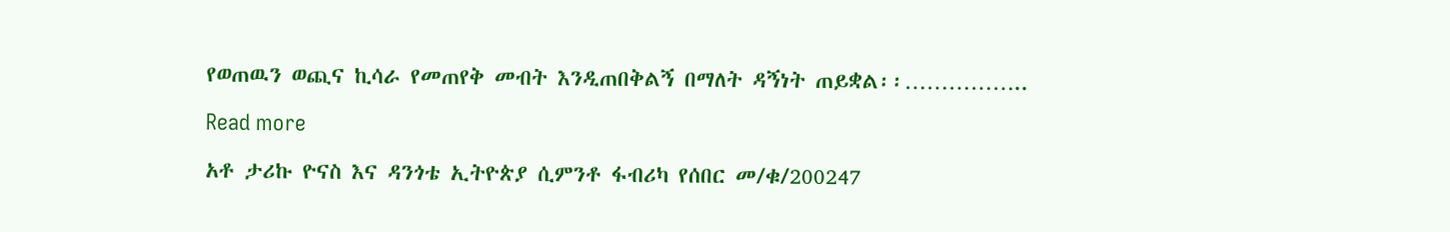የወጠዉን ወጪና ኪሳራ የመጠየቅ መብት እንዲጠበቅልኝ በማለት ዳኝነት ጠይቋል፡፡……………..

Read more

አቶ ታሪኩ ዮናስ እና ዳንጎቴ ኢትዮጵያ ሲምንቶ ፋብሪካ የሰበር መ/ቁ/200247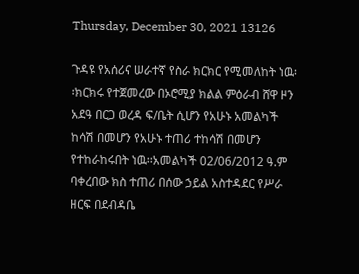Thursday, December 30, 2021 13126

ጉዳዩ የአሰሪና ሠራተኛ የስራ ክርክር የሚመለከት ነዉ፡፡ክርክሩ የተጀመረው በኦሮሚያ ክልል ምዕራብ ሸዋ ዞን አደዓ በርጋ ወረዳ ፍ/ቤት ሲሆን የአሁኑ አመልካች ከሳሽ በመሆን የአሁኑ ተጠሪ ተከሳሽ በመሆን የተከራከሩበት ነዉ፡፡አመልካች 02/06/2012 ዓ.ም ባቀረበው ክስ ተጠሪ በሰው ኃይል አስተዳደር የሥራ ዘርፍ በደብዳቤ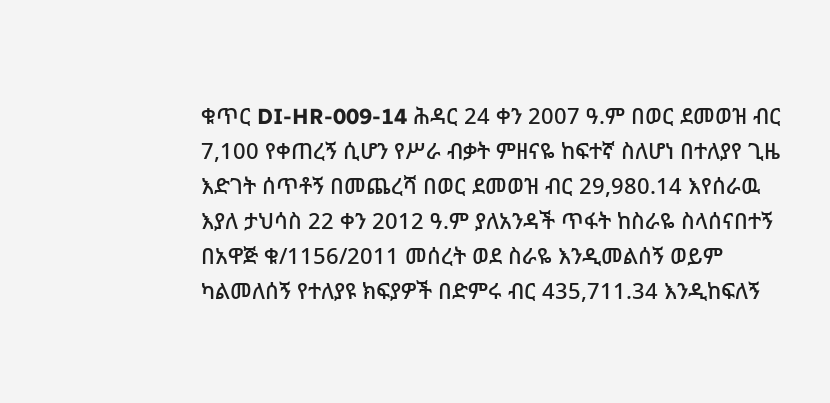ቁጥር DI-HR-009-14 ሕዳር 24 ቀን 2007 ዓ.ም በወር ደመወዝ ብር 7,100 የቀጠረኝ ሲሆን የሥራ ብቃት ምዘናዬ ከፍተኛ ስለሆነ በተለያየ ጊዜ እድገት ሰጥቶኝ በመጨረሻ በወር ደመወዝ ብር 29,980.14 እየሰራዉ እያለ ታህሳስ 22 ቀን 2012 ዓ.ም ያለአንዳች ጥፋት ከስራዬ ስላሰናበተኝ በአዋጅ ቁ/1156/2011 መሰረት ወደ ስራዬ እንዲመልሰኝ ወይም ካልመለሰኝ የተለያዩ ክፍያዎች በድምሩ ብር 435,711.34 እንዲከፍለኝ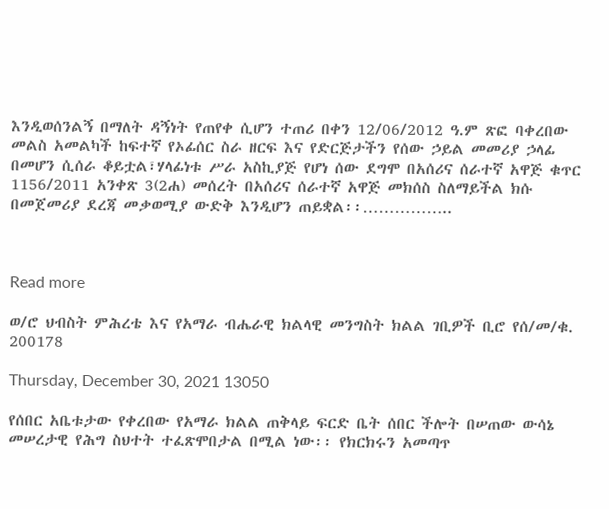እንዲወሰንልኝ በማለት ዳኝነት የጠየቀ ሲሆን ተጠሪ በቀን 12/06/2012 ዓ.ም ጽፎ ባቀረበው መልስ አመልካች ከፍተኛ የኦፊሰር ስራ ዘርፍ እና የድርጅታችን የሰው ኃይል መመሪያ ኃላፊ በመሆን ሲሰራ ቆይቷል፣ሃላፊነቱ ሥራ አስኪያጅ የሆነ ሰው ደግሞ በአሰሪና ሰራተኛ አዋጅ ቁጥር 1156/2011 አንቀጽ 3(2ሐ) መሰረት በአሰሪና ሰራተኛ አዋጅ መክሰስ ስለማይችል ክሱ በመጀመሪያ ደረጃ መቃወሚያ ውድቅ እንዲሆን ጠይቋል፡፡……………..



Read more

ወ/ሮ ህብስት ምሕረቴ እና የአማራ ብሔራዊ ክልላዊ መንግስት ክልል ገቢዎች ቢሮ የሰ/መ/ቁ. 200178

Thursday, December 30, 2021 13050

የሰበር አቤቱታው የቀረበው የአማራ ክልል ጠቅላይ ፍርድ ቤት ሰበር ችሎት በሠጠው ውሳኔ መሠረታዊ የሕግ ስህተት ተፈጽሞበታል በሚል ነው፡፡ የክርክሩን አመጣጥ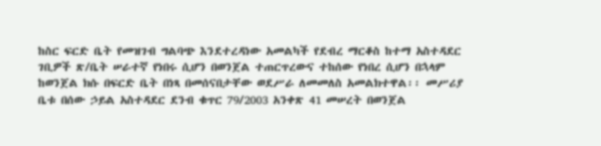ከስር ፍርድ ቤት የመዝገብ ግልባጭ እንደተረዳነው አመልካች የደብረ ማርቆስ ከተማ አስተዳደር ገቢዎች ጽ/ቤት ሠራተኛ የነበሩ ሲሆን በወንጀል ተጠርጥረውና ተከሰው የነበረ ሲሆን በኋላም ከወንጀል ክሱ በፍርድ ቤት በነጻ በመሰናበታቸው ወደሥራ ለመመለስ አመልክተዋል፡፡ መሥሪያ ቤቱ በሰው ኃይል አስተዳደር ደንብ ቁጥር 79/2003 አንቀጽ 41 መሠረት በወንጀል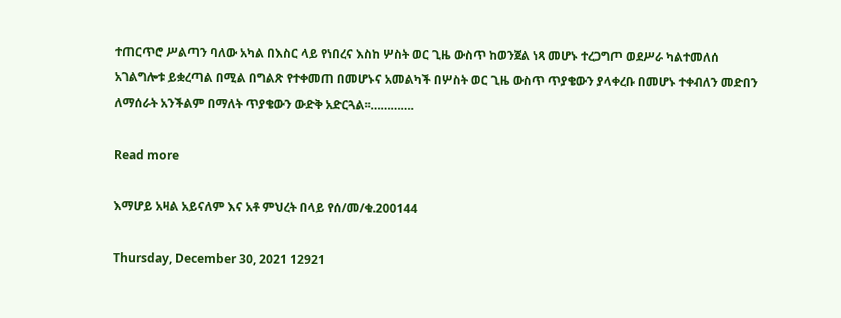ተጠርጥሮ ሥልጣን ባለው አካል በእስር ላይ የነበረና እስከ ሦስት ወር ጊዜ ውስጥ ከወንጀል ነጻ መሆኑ ተረጋግጦ ወደሥራ ካልተመለሰ አገልግሎቱ ይቋረጣል በሚል በግልጽ የተቀመጠ በመሆኑና አመልካች በሦስት ወር ጊዜ ውስጥ ጥያቄውን ያላቀረቡ በመሆኑ ተቀብለን መድበን ለማሰራት አንችልም በማለት ጥያቄውን ውድቅ አድርጓል፡፡………….

Read more

እማሆይ አዛል አይናለም እና አቶ ምህረት በላይ የሰ/መ/ቁ.200144

Thursday, December 30, 2021 12921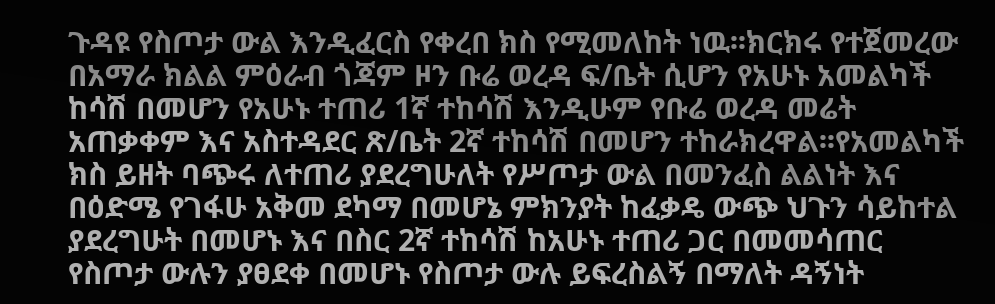ጉዳዩ የስጦታ ውል እንዲፈርስ የቀረበ ክስ የሚመለከት ነዉ፡፡ክርክሩ የተጀመረው በአማራ ክልል ምዕራብ ጎጃም ዞን ቡሬ ወረዳ ፍ/ቤት ሲሆን የአሁኑ አመልካች ከሳሽ በመሆን የአሁኑ ተጠሪ 1ኛ ተከሳሽ እንዲሁም የቡሬ ወረዳ መሬት አጠቃቀም እና አስተዳደር ጽ/ቤት 2ኛ ተከሳሽ በመሆን ተከራክረዋል፡፡የአመልካች ክስ ይዘት ባጭሩ ለተጠሪ ያደረግሁለት የሥጦታ ውል በመንፈስ ልልነት እና በዕድሜ የገፋሁ አቅመ ደካማ በመሆኔ ምክንያት ከፈቃዴ ውጭ ህጉን ሳይከተል ያደረግሁት በመሆኑ እና በስር 2ኛ ተከሳሽ ከአሁኑ ተጠሪ ጋር በመመሳጠር የስጦታ ውሉን ያፀደቀ በመሆኑ የስጦታ ውሉ ይፍረስልኝ በማለት ዳኝነት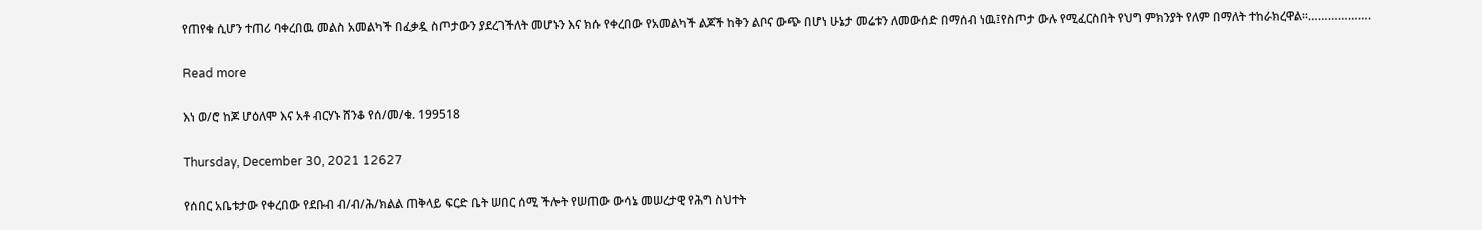የጠየቁ ሲሆን ተጠሪ ባቀረበዉ መልስ አመልካች በፈቃዷ ስጦታውን ያደረገችለት መሆኑን እና ክሱ የቀረበው የአመልካች ልጆች ከቅን ልቦና ውጭ በሆነ ሁኔታ መሬቱን ለመውሰድ በማሰብ ነዉ፤የስጦታ ውሉ የሚፈርስበት የህግ ምክንያት የለም በማለት ተከራክረዋል፡፡……………….

Read more

እነ ወ/ሮ ከጆ ሆዕለሞ እና አቶ ብርሃኑ ሸንቆ የሰ/መ/ቁ. 199518

Thursday, December 30, 2021 12627

የሰበር አቤቱታው የቀረበው የደቡብ ብ/ብ/ሕ/ክልል ጠቅላይ ፍርድ ቤት ሠበር ሰሚ ችሎት የሠጠው ውሳኔ መሠረታዊ የሕግ ስህተት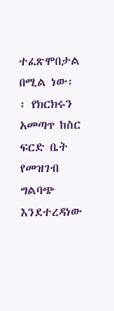ተፈጽሞበታል በሚል ነው፡፡ የክርክሩን አመጣጥ ከስር ፍርድ ቤት የመዝገብ ግልባጭ እንደተረዳነው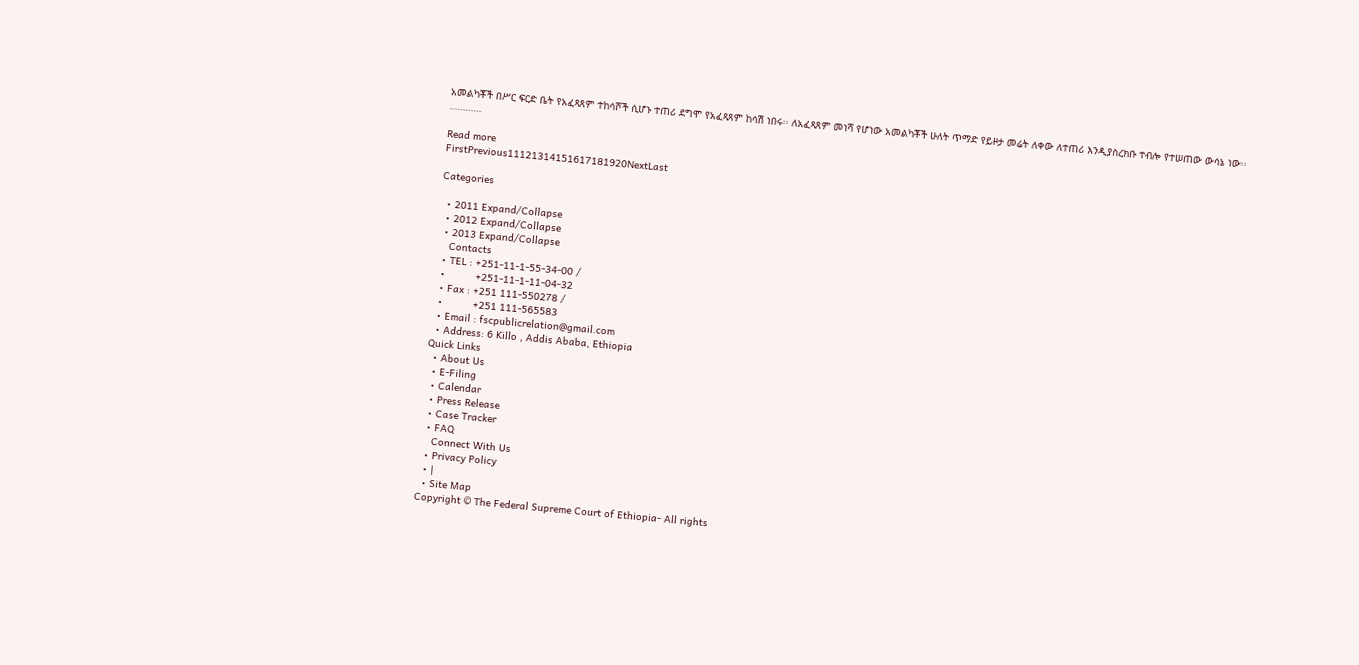አመልካቾች በሥር ፍርድ ቤት የአፈጻጸም ተከሳሾች ሲሆኑ ተጠሪ ደግሞ የአፈጻጸም ከሳሽ ነበሩ፡፡ ለአፈጻጸም መነሻ የሆነው አመልካቾች ሁለት ጥማድ የይዞታ መሬት ለቀው ለተጠሪ እንዲያስረክቡ ተብሎ የተሠጠው ውሳኔ ነው፡፡…………

Read more
FirstPrevious11121314151617181920NextLast

Categories

  • 2011 Expand/Collapse
  • 2012 Expand/Collapse
  • 2013 Expand/Collapse
    Contacts
  • TEL : +251-11-1-55-34-00 /
  •          +251-11-1-11-04-32
  • Fax : +251 111-550278 /
  •          +251 111-565583
  • Email : fscpublicrelation@gmail.com
  • Address: 6 Killo , Addis Ababa, Ethiopia
Quick Links
  • About Us
  • E-Filing
  • Calendar
  • Press Release
  • Case Tracker
  • FAQ
    Connect With Us
  • Privacy Policy
  • |
  • Site Map
Copyright © The Federal Supreme Court of Ethiopia- All rights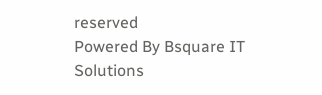reserved
Powered By Bsquare IT Solutions